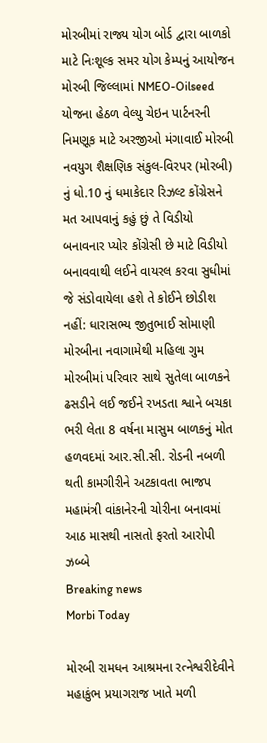મોરબીમાં રાજ્ય યોગ બોર્ડ દ્વારા બાળકો માટે નિઃશૂલ્ક સમર યોગ કેમ્પનું આયોજન મોરબી જિલ્લામાં NMEO-Oilseed યોજના હેઠળ વેલ્યુ ચેઇન પાર્ટનરની નિમણૂક માટે અરજીઓ મંગાવાઈ મોરબી નવયુગ શૈક્ષણિક સંકુલ-વિરપર (મોરબી) નું ધો.10 નું ધમાકેદાર રિઝલ્ટ કોંગ્રેસને મત આપવાનું કહું છું તે વિડીયો બનાવનાર પ્યોર કોંગ્રેસી છે માટે વિડીયો બનાવવાથી લઈને વાયરલ કરવા સુધીમાં જે સંડોવાયેલા હશે તે કોઈને છોડીશ નહીં: ધારાસભ્ય જીતુભાઈ સોમાણી મોરબીના નવાગામેથી મહિલા ગુમ મોરબીમાં પરિવાર સાથે સુતેલા બાળકને ઢસડીને લઈ જઈને રખડતા શ્વાને બચકા ભરી લેતા 8 વર્ષના માસુમ બાળકનું મોત હળવદમાં આર.સી.સી. રોડની નબળી થતી કામગીરીને અટકાવતા ભાજપ મહામંત્રી વાંકાનેરની ચોરીના બનાવમાં આઠ માસથી નાસતો ફરતો આરોપી ઝબ્બે
Breaking news
Morbi Today

મોરબી રામધન આશ્રમના રત્નેશ્વરીદેવીને મહાકુંભ પ્રયાગરાજ ખાતે મળી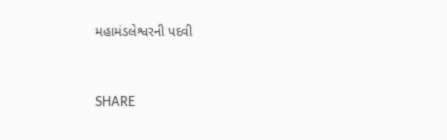મહામંડલેશ્વરની પદવી


SHARE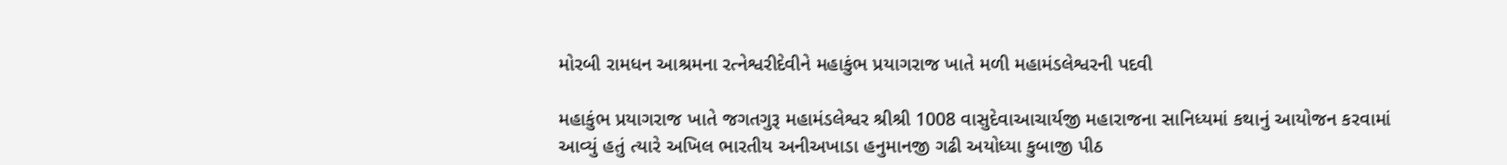મોરબી રામધન આશ્રમના રત્નેશ્વરીદેવીને મહાકુંભ પ્રયાગરાજ ખાતે મળી મહામંડલેશ્વરની પદવી

મહાકુંભ પ્રયાગરાજ ખાતે જગતગુરૂ મહામંડલેશ્વર શ્રીશ્રી 1008 વાસુદેવાઆચાર્યજી મહારાજના સાનિધ્યમાં કથાનું આયોજન કરવામાં આવ્યું હતું ત્યારે અખિલ ભારતીય અનીઅખાડા હનુમાનજી ગઢી અયોધ્યા કુબાજી પીઠ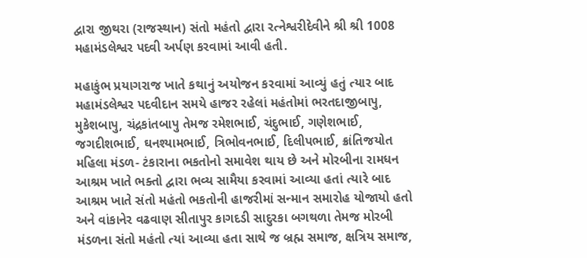દ્વારા જીથરા (રાજસ્થાન) સંતો મહંતો દ્વારા રત્નેશ્વરીદેવીને શ્રી શ્રી 1008  મહામંડલેશ્વર પદવી અર્પણ કરવામાં આવી હતી.

મહાકુંભ પ્રયાગરાજ ખાતે કથાનું અયોજન કરવામાં આવ્યું હતું ત્યાર બાદ મહામંડલેશ્વર પદવીદાન સમયે હાજર રહેલાં મહંતોમાં ભરતદાજીબાપુ, મુકેશબાપુ, ચંદ્રકાંતબાપુ તેમજ રમેશભાઈ, ચંદુભાઈ, ગણેશભાઈ, જગદીશભાઈ, ઘનશ્યામભાઈ, ત્રિભોવનભાઈ, દિલીપભાઈ, ક્રાંતિજયોત મહિલા મંડળ- ટંકારાના ભકતોનો સમાવેશ થાય છે અને મોરબીના રામધન આશ્રમ ખાતે ભક્તો દ્વારા ભવ્ય સામૈયા કરવામાં આવ્યા હતાં ત્યારે બાદ આશ્રમ ખાતે સંતો મહંતો ભકતોની હાજરીમાં સન્માન સમારોહ યોજાયો હતો અને વાંકાનેર વઢવાણ સીતાપુર કાગદડી સાદુરકા બગથળા તેમજ મોરબી મંડળના સંતો મહંતો ત્યાં આવ્યા હતા સાથે જ બ્રહ્મ સમાજ, ક્ષત્રિય સમાજ,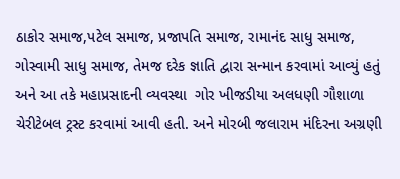ઠાકોર સમાજ,પટેલ સમાજ, પ્રજાપતિ સમાજ, રામાનંદ સાધુ સમાજ, ગોસ્વામી સાધુ સમાજ, તેમજ દરેક જ્ઞાતિ દ્વારા સન્માન કરવામાં આવ્યું હતું અને આ તકે મહાપ્રસાદની વ્યવસ્થા  ગોર ખીજડીયા અલધણી ગૌશાળા ચેરીટેબલ ટ્રસ્ટ કરવામાં આવી હતી. અને મોરબી જલારામ મંદિરના અગ્રણી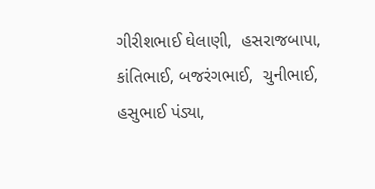ગીરીશભાઈ ઘેલાણી,  હસરાજબાપા,  કાંતિભાઈ, બજરંગભાઈ,  ચુનીભાઈ, હસુભાઈ પંડ્યા,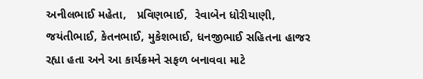અનીલભાઈ મહેતા,   પ્રવિણભાઈ,  રેવાબેન ધોરીયાણી, જયંતીભાઈ, કેતનભાઈ, મુકેશભાઈ, ધનજીભાઈ સહિતના હાજર રહ્યા હતા અને આ કાર્યક્રમને સફળ બનાવવા માટે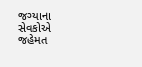જગ્યાના સેવકોએ જહેમત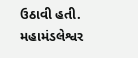ઉઠાવી હતી. મહામંડલેશ્વર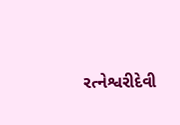રત્નેશ્વરીદેવી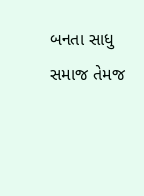બનતા સાધુ સમાજ તેમજ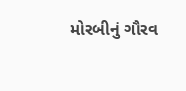મોરબીનું ગૌરવ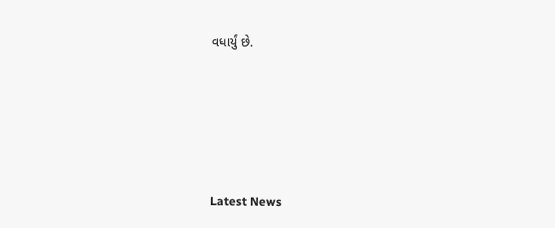વધાર્યું છે.






Latest News